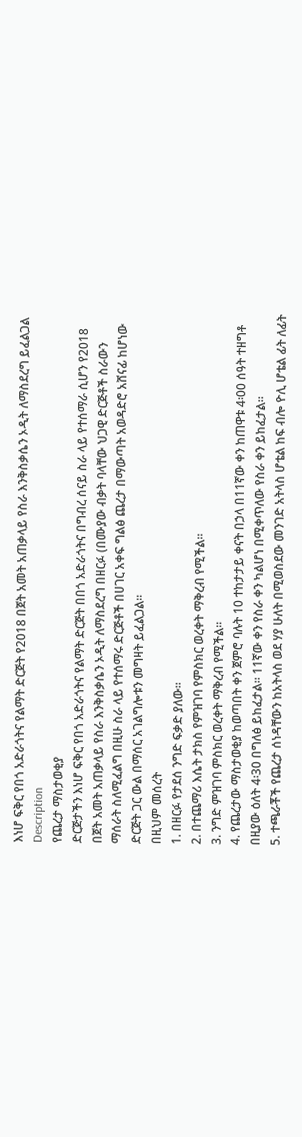እነሆ ፍቅር የበጎ አድራጎትና የልማት ድርጅት የ2018 በጀት አመት አጠቃላይ የስራ እንቅስቃሴን ኦዲት ለማስደረግ ይፈልጋል
Description
የጨረታ ማስታወቂያ
ድርጅታችን እነሆ ፍቅር የበጎ አድራጎትና የልማት ድርጅት በበጎ አድራጎትና በግብረ ሰናይ ስራ ላይ የተሰማራ ሲሆን የ2018 በጀት አመት አጠቃላይ የስራ እንቅስቃሴን ኦዲት ለማስደረግ በዘርፉ (በሙያው ብቃት ባላቸው ህጋዊ ድርጅቶች ስራውን ማሰራት ስለሚፈልግ በዚሁ ስራ ላይ የተሰማሩ ድርጅቶች በሀገር አቀፍ ግልፅ ጨረታ በማውጣት አወዳድሮ አሸናፊ ከሆነው ድርጅት ጋር ውል በማሰር አገልግሎቱን መግዛት ይፈልጋል።
በዚህም መሰረት
1. በዘርፉ የታደሰ ንግድ ፍቃድ ያለው።
2. በተጨማሪ እሴት ታክስ የምዝገባ የምስክር ወረቀት ማቅረብ የሚችል።
3. ንግድ ምዝገባ ምስክር ወረቀት ማቅረብ የሚችል።
4. የጨረታው ማስታወቂያ ከወጣበት ቀን ጀምሮ ባሉት 10 ተከታታይ ቀናት በኃላ በ11ኛው ቀን ከጠዋቱ 4፡00 ሰዓት ተዘግቶ በዚያው ዕለት 4፡30 በግለፅ ይከፈታል። 11ኛው ቀን የስራ ቀን ካልሆነ በሚቀጥለው የስራ ቀን ይከፈታል።
5. ተጫራቾች የጨረታ ሰነዳቸውን ከአትላስ ወደ ሃያ ሁለት በሚወስደው መንገድ አትላስ ሆቴል ከፍ ብሎ ዮሊ ሆቴል ፊት ለፊት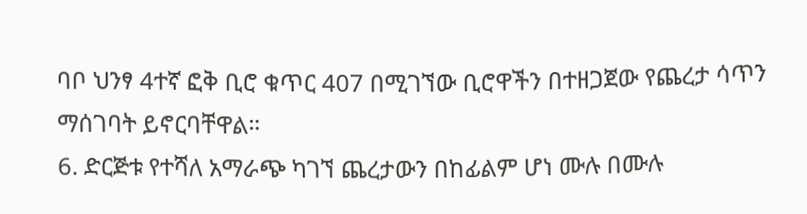ባቦ ህንፃ 4ተኛ ፎቅ ቢሮ ቁጥር 407 በሚገኘው ቢሮዋችን በተዘጋጀው የጨረታ ሳጥን ማሰገባት ይኖርባቸዋል።
6. ድርጅቱ የተሻለ አማራጭ ካገኘ ጨረታውን በከፊልም ሆነ ሙሉ በሙሉ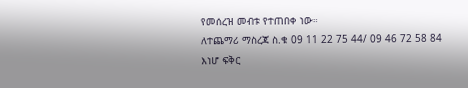የመሰረዝ መብቱ የተጠበቀ ነው።
ለተጨማሪ ማስረጃ ስ.ቁ 09 11 22 75 44/ 09 46 72 58 84
እነሆ ፍቅር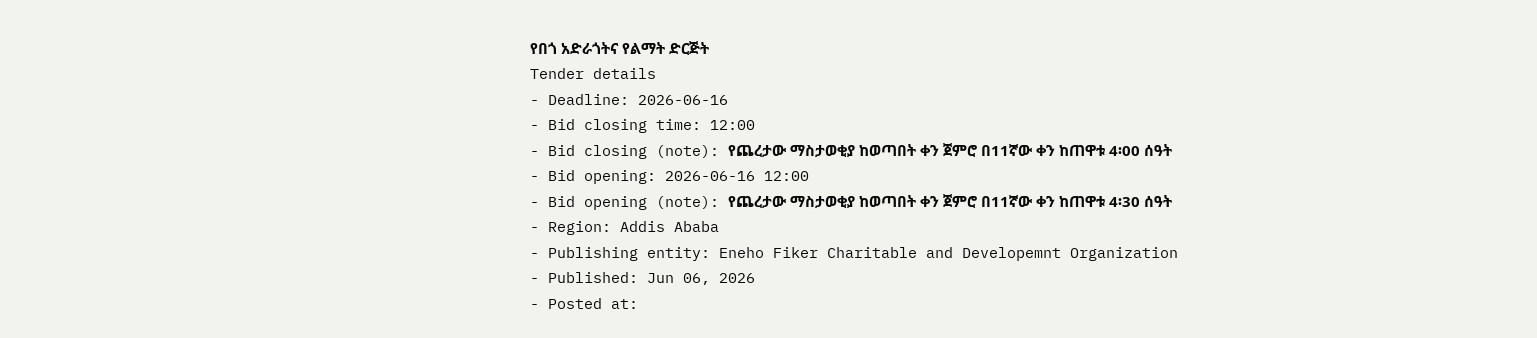የበጎ አድራጎትና የልማት ድርጅት
Tender details
- Deadline: 2026-06-16
- Bid closing time: 12:00
- Bid closing (note): የጨረታው ማስታወቂያ ከወጣበት ቀን ጀምሮ በ11ኛው ቀን ከጠዋቱ 4፡00 ሰዓት
- Bid opening: 2026-06-16 12:00
- Bid opening (note): የጨረታው ማስታወቂያ ከወጣበት ቀን ጀምሮ በ11ኛው ቀን ከጠዋቱ 4፡30 ሰዓት
- Region: Addis Ababa
- Publishing entity: Eneho Fiker Charitable and Developemnt Organization
- Published: Jun 06, 2026
- Posted at: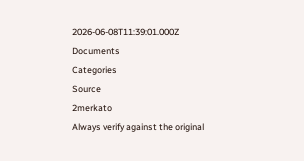2026-06-08T11:39:01.000Z
Documents
Categories
Source
2merkato
Always verify against the original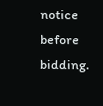notice before bidding.